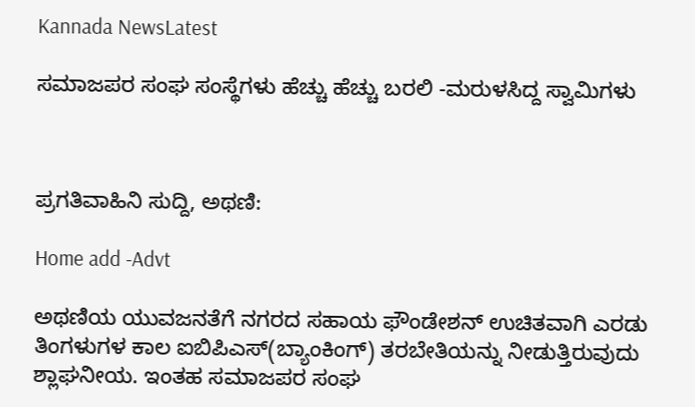Kannada NewsLatest

ಸಮಾಜಪರ ಸಂಘ ಸಂಸ್ಥೆಗಳು ಹೆಚ್ಚು ಹೆಚ್ಚು ಬರಲಿ -ಮರುಳಸಿದ್ದ ಸ್ವಾಮಿಗಳು



ಪ್ರಗತಿವಾಹಿನಿ ಸುದ್ದಿ, ಅಥಣಿ:

Home add -Advt

ಅಥಣಿಯ ಯುವಜನತೆಗೆ ನಗರದ ಸಹಾಯ ಫೌಂಡೇಶನ್ ಉಚಿತವಾಗಿ ಎರಡು ತಿಂಗಳುಗಳ ಕಾಲ ಐಬಿಪಿಎಸ್(ಬ್ಯಾಂಕಿಂಗ್) ತರಬೇತಿಯನ್ನು ನೀಡುತ್ತಿರುವುದು ಶ್ಲಾಘನೀಯ. ಇಂತಹ ಸಮಾಜಪರ ಸಂಘ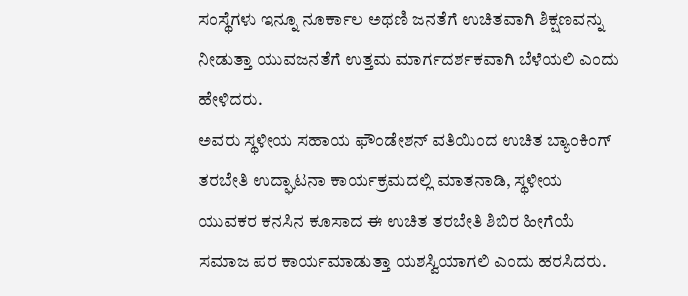ಸಂಸ್ಥೆಗಳು ಇನ್ನೂ ನೂರ್ಕಾಲ ಅಥಣಿ ಜನತೆಗೆ ಉಚಿತವಾಗಿ ಶಿಕ್ಷಣವನ್ನು ನೀಡುತ್ತಾ ಯುವಜನತೆಗೆ ಉತ್ತಮ ಮಾರ್ಗದರ್ಶಕವಾಗಿ ಬೆಳೆಯಲಿ ಎಂದು ಹೇಳಿದರು.
ಅವರು ಸ್ಥಳೀಯ ಸಹಾಯ ಫೌಂಡೇಶನ್ ವತಿಯಿಂದ ಉಚಿತ ಬ್ಯಾಂಕಿಂಗ್ ತರಬೇತಿ ಉದ್ಘಾಟನಾ ಕಾರ್ಯಕ್ರಮದಲ್ಲಿ ಮಾತನಾಡಿ, ಸ್ಥಳೀಯ ಯುವಕರ ಕನಸಿನ ಕೂಸಾದ ಈ ಉಚಿತ ತರಬೇತಿ ಶಿಬಿರ ಹೀಗೆಯೆ ಸಮಾಜ ಪರ ಕಾರ್ಯಮಾಡುತ್ತಾ ಯಶಸ್ವಿಯಾಗಲಿ ಎಂದು ಹರಸಿದರು.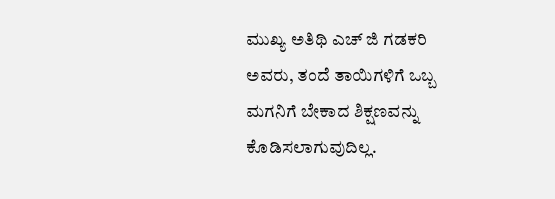ಮುಖ್ಯ ಅತಿಥಿ ಎಚ್ ಜಿ ಗಡಕರಿ ಅವರು, ತಂದೆ ತಾಯಿಗಳಿಗೆ ಒಬ್ಬ ಮಗನಿಗೆ ಬೇಕಾದ ಶಿಕ್ಷಣವನ್ನು ಕೊಡಿಸಲಾಗುವುದಿಲ್ಲ.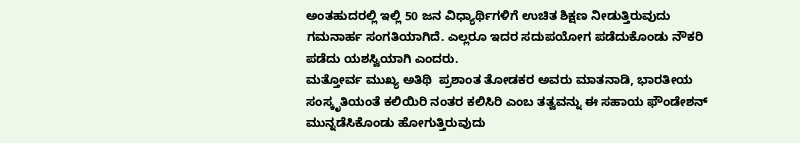ಅಂತಹುದರಲ್ಲಿ ಇಲ್ಲಿ 50 ಜನ ವಿಧ್ಯಾರ್ಥಿಗಳಿಗೆ ಉಚಿತ ಶಿಕ್ಷಣ ನೀಡುತ್ತಿರುವುದು ಗಮನಾರ್ಹ ಸಂಗತಿಯಾಗಿದೆ. ಎಲ್ಲರೂ ಇದರ ಸದುಪಯೋಗ ಪಡೆದುಕೊಂಡು ನೌಕರಿ ಪಡೆದು ಯಶಸ್ವಿಯಾಗಿ ಎಂದರು.
ಮತ್ತೋರ್ವ ಮುಖ್ಯ ಅತಿಥಿ  ಪ್ರಶಾಂತ ತೋಡಕರ ಅವರು ಮಾತನಾಡಿ, ಭಾರತೀಯ ಸಂಸ್ಕೃತಿಯಂತೆ ಕಲಿಯಿರಿ ನಂತರ ಕಲಿಸಿರಿ ಎಂಬ ತತ್ವವನ್ನು ಈ ಸಹಾಯ ಫೌಂಡೇಶನ್ ಮುನ್ನಡೆಸಿಕೊಂಡು ಹೋಗುತ್ತಿರುವುದು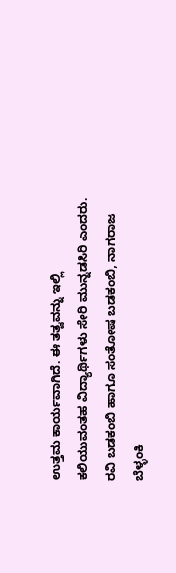ಉತ್ತಮ ಕಾರ್ಯವಾಗಿದೆ. ಈ ತತ್ವವನ್ನು ಇಲ್ಲಿ ಕಲಿಯುವಂತಹ ವಿದ್ಯಾರ್ಥಿಗಳು ಸೇರಿ ಮುನ್ನಡಸಿರಿ ಎಂದರು.
ರವಿ ಬಡಕಂಬಿ ಹಾಗೂ ಸಂತೋಷ ಬಡಕಂಬಿ, ನಾಗರಾಜ ಬೆಳ್ಳಂಕಿ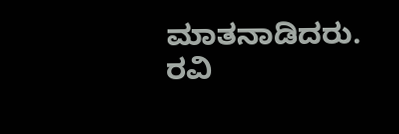ಮಾತನಾಡಿದರು. ರವಿ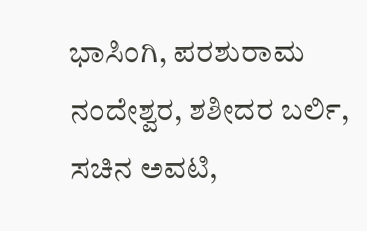ಭಾಸಿಂಗಿ, ಪರಶುರಾಮ ನಂದೇಶ್ವರ, ಶಶೀದರ ಬರ್ಲಿ, ಸಚಿನ ಅವಟಿ,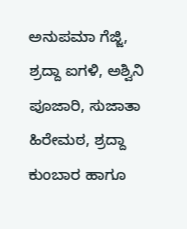ಅನುಪಮಾ ಗೆಜ್ಜಿ, ಶ್ರದ್ದಾ ಐಗಳಿ, ಅಶ್ವಿನಿ ಪೂಜಾರಿ, ಸುಜಾತಾ ಹಿರೇಮಠ, ಶ್ರದ್ದಾ ಕುಂಬಾರ ಹಾಗೂ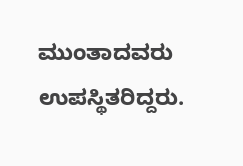ಮುಂತಾದವರು ಉಪಸ್ಥಿತರಿದ್ದರು.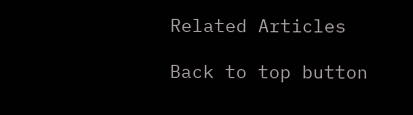Related Articles

Back to top button